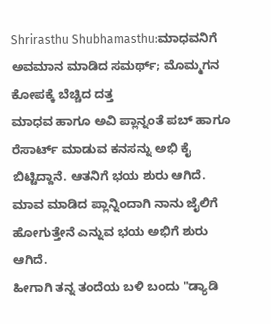Shrirasthu Shubhamasthu:ಮಾಧವನಿಗೆ ಅವಮಾನ ಮಾಡಿದ ಸಮರ್ಥ್; ಮೊಮ್ಮಗನ ಕೋಪಕ್ಕೆ ಬೆಚ್ಚಿದ ದತ್ತ
ಮಾಧವ ಹಾಗೂ ಅವಿ ಪ್ಲಾನ್ನಂತೆ ಪಬ್ ಹಾಗೂ ರೆಸಾರ್ಟ್ ಮಾಡುವ ಕನಸನ್ನು ಅಭಿ ಕೈ ಬಿಟ್ಟಿದ್ದಾನೆ. ಆತನಿಗೆ ಭಯ ಶುರು ಆಗಿದೆ. ಮಾವ ಮಾಡಿದ ಪ್ಲಾನ್ನಿಂದಾಗಿ ನಾನು ಜೈಲಿಗೆ ಹೋಗುತ್ತೇನೆ ಎನ್ನುವ ಭಯ ಅಭಿಗೆ ಶುರು ಆಗಿದೆ.
ಹೀಗಾಗಿ ತನ್ನ ತಂದೆಯ ಬಳಿ ಬಂದು "ಡ್ಯಾಡಿ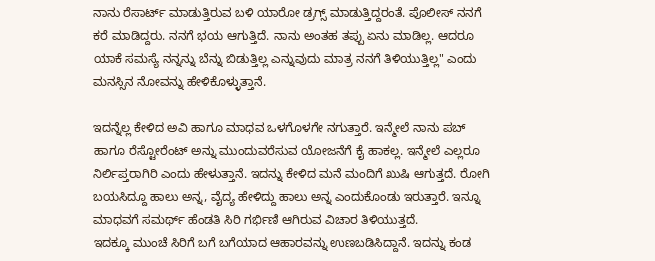ನಾನು ರೆಸಾರ್ಟ್ ಮಾಡುತ್ತಿರುವ ಬಳಿ ಯಾರೋ ಡ್ರಗ್ಸ್ ಮಾಡುತ್ತಿದ್ದರಂತೆ. ಪೊಲೀಸ್ ನನಗೆ ಕರೆ ಮಾಡಿದ್ದರು. ನನಗೆ ಭಯ ಆಗುತ್ತಿದೆ. ನಾನು ಅಂತಹ ತಪ್ಪು ಏನು ಮಾಡಿಲ್ಲ. ಆದರೂ ಯಾಕೆ ಸಮಸ್ಯೆ ನನ್ನನ್ನು ಬೆನ್ನು ಬಿಡುತ್ತಿಲ್ಲ ಎನ್ನುವುದು ಮಾತ್ರ ನನಗೆ ತಿಳಿಯುತ್ತಿಲ್ಲ" ಎಂದು ಮನಸ್ಸಿನ ನೋವನ್ನು ಹೇಳಿಕೊಳ್ಳುತ್ತಾನೆ.

ಇದನ್ನೆಲ್ಲ ಕೇಳಿದ ಅವಿ ಹಾಗೂ ಮಾಧವ ಒಳಗೊಳಗೇ ನಗುತ್ತಾರೆ. ಇನ್ಮೇಲೆ ನಾನು ಪಬ್ ಹಾಗೂ ರೆಸ್ಟೋರೆಂಟ್ ಅನ್ನು ಮುಂದುವರೆಸುವ ಯೋಜನೆಗೆ ಕೈ ಹಾಕಲ್ಲ. ಇನ್ಮೇಲೆ ಎಲ್ಲರೂ ನಿರ್ಲಿಪ್ತರಾಗಿರಿ ಎಂದು ಹೇಳುತ್ತಾನೆ. ಇದನ್ನು ಕೇಳಿದ ಮನೆ ಮಂದಿಗೆ ಖುಷಿ ಆಗುತ್ತದೆ. ರೋಗಿ ಬಯಸಿದ್ದೂ ಹಾಲು ಅನ್ನ, ವೈದ್ಯ ಹೇಳಿದ್ದು ಹಾಲು ಅನ್ನ ಎಂದುಕೊಂಡು ಇರುತ್ತಾರೆ. ಇನ್ನೂ ಮಾಧವಗೆ ಸಮರ್ಥ್ ಹೆಂಡತಿ ಸಿರಿ ಗರ್ಭಿಣಿ ಆಗಿರುವ ವಿಚಾರ ತಿಳಿಯುತ್ತದೆ.
ಇದಕ್ಕೂ ಮುಂಚೆ ಸಿರಿಗೆ ಬಗೆ ಬಗೆಯಾದ ಆಹಾರವನ್ನು ಉಣಬಡಿಸಿದ್ದಾನೆ. ಇದನ್ನು ಕಂಡ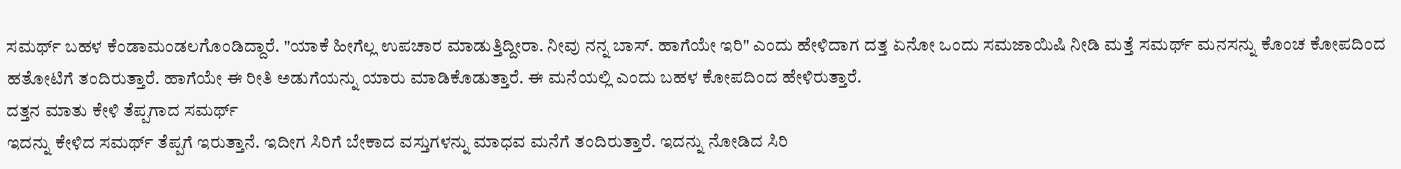ಸಮರ್ಥ್ ಬಹಳ ಕೆಂಡಾಮಂಡಲಗೊಂಡಿದ್ದಾರೆ. "ಯಾಕೆ ಹೀಗೆಲ್ಲ ಉಪಚಾರ ಮಾಡುತ್ತಿದ್ದೀರಾ. ನೀವು ನನ್ನ ಬಾಸ್. ಹಾಗೆಯೇ ಇರಿ" ಎಂದು ಹೇಳಿದಾಗ ದತ್ತ ಏನೋ ಒಂದು ಸಮಜಾಯಿಷಿ ನೀಡಿ ಮತ್ತೆ ಸಮರ್ಥ್ ಮನಸನ್ನು ಕೊಂಚ ಕೋಪದಿಂದ ಹತೋಟಿಗೆ ತಂದಿರುತ್ತಾರೆ. ಹಾಗೆಯೇ ಈ ರೀತಿ ಅಡುಗೆಯನ್ನು ಯಾರು ಮಾಡಿಕೊಡುತ್ತಾರೆ. ಈ ಮನೆಯಲ್ಲಿ ಎಂದು ಬಹಳ ಕೋಪದಿಂದ ಹೇಳಿರುತ್ತಾರೆ.
ದತ್ತನ ಮಾತು ಕೇಳಿ ತೆಪ್ಪಗಾದ ಸಮರ್ಥ್
ಇದನ್ನು ಕೇಳಿದ ಸಮರ್ಥ್ ತೆಪ್ಪಗೆ ಇರುತ್ತಾನೆ. ಇದೀಗ ಸಿರಿಗೆ ಬೇಕಾದ ವಸ್ತುಗಳನ್ನು ಮಾಧವ ಮನೆಗೆ ತಂದಿರುತ್ತಾರೆ. ಇದನ್ನು ನೋಡಿದ ಸಿರಿ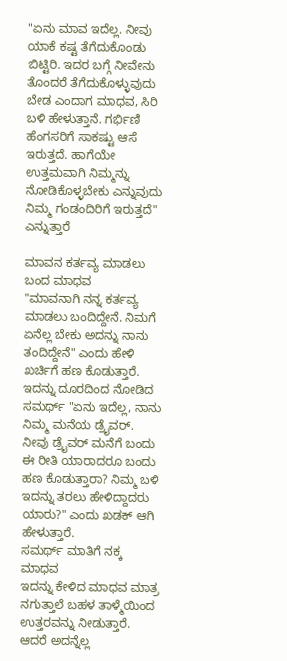"ಏನು ಮಾವ ಇದೆಲ್ಲ. ನೀವು ಯಾಕೆ ಕಷ್ಟ ತೆಗೆದುಕೊಂಡು ಬಿಟ್ಟಿರಿ. ಇದರ ಬಗ್ಗೆ ನೀವೇನು ತೊಂದರೆ ತೆಗೆದುಕೊಳ್ಳುವುದು ಬೇಡ ಎಂದಾಗ ಮಾಧವ, ಸಿರಿ ಬಳಿ ಹೇಳುತ್ತಾನೆ. ಗರ್ಭಿಣಿ ಹೆಂಗಸರಿಗೆ ಸಾಕಷ್ಟು ಆಸೆ ಇರುತ್ತದೆ. ಹಾಗೆಯೇ ಉತ್ತಮವಾಗಿ ನಿಮ್ಮನ್ನು ನೋಡಿಕೊಳ್ಳಬೇಕು ಎನ್ನುವುದು ನಿಮ್ಮ ಗಂಡಂದಿರಿಗೆ ಇರುತ್ತದೆ" ಎನ್ನುತ್ತಾರೆ

ಮಾವನ ಕರ್ತವ್ಯ ಮಾಡಲು ಬಂದ ಮಾಧವ
"ಮಾವನಾಗಿ ನನ್ನ ಕರ್ತವ್ಯ ಮಾಡಲು ಬಂದಿದ್ದೇನೆ. ನಿಮಗೆ ಏನೆಲ್ಲ ಬೇಕು ಅದನ್ನು ನಾನು ತಂದಿದ್ದೇನೆ" ಎಂದು ಹೇಳಿ ಖರ್ಚಿಗೆ ಹಣ ಕೊಡುತ್ತಾರೆ. ಇದನ್ನು ದೂರದಿಂದ ನೋಡಿದ ಸಮರ್ಥ್ "ಏನು ಇದೆಲ್ಲ, ನಾನು ನಿಮ್ಮ ಮನೆಯ ಡ್ರೈವರ್. ನೀವು ಡ್ರೈವರ್ ಮನೆಗೆ ಬಂದು ಈ ರೀತಿ ಯಾರಾದರೂ ಬಂದು ಹಣ ಕೊಡುತ್ತಾರಾ? ನಿಮ್ಮ ಬಳಿ ಇದನ್ನು ತರಲು ಹೇಳಿದ್ದಾದರು ಯಾರು?" ಎಂದು ಖಡಕ್ ಆಗಿ ಹೇಳುತ್ತಾರೆ.
ಸಮರ್ಥ್ ಮಾತಿಗೆ ನಕ್ಕ ಮಾಧವ
ಇದನ್ನು ಕೇಳಿದ ಮಾಧವ ಮಾತ್ರ ನಗುತ್ತಾಲೆ ಬಹಳ ತಾಳ್ಮೆಯಿಂದ ಉತ್ತರವನ್ನು ನೀಡುತ್ತಾರೆ. ಆದರೆ ಅದನ್ನೆಲ್ಲ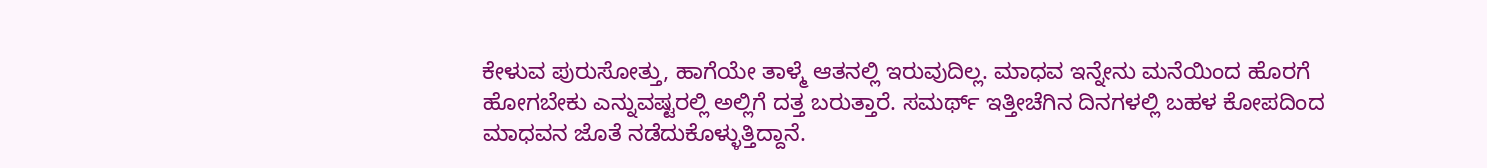ಕೇಳುವ ಪುರುಸೋತ್ತು, ಹಾಗೆಯೇ ತಾಳ್ಮೆ ಆತನಲ್ಲಿ ಇರುವುದಿಲ್ಲ. ಮಾಧವ ಇನ್ನೇನು ಮನೆಯಿಂದ ಹೊರಗೆ ಹೋಗಬೇಕು ಎನ್ನುವಷ್ಟರಲ್ಲಿ ಅಲ್ಲಿಗೆ ದತ್ತ ಬರುತ್ತಾರೆ. ಸಮರ್ಥ್ ಇತ್ತೀಚೆಗಿನ ದಿನಗಳಲ್ಲಿ ಬಹಳ ಕೋಪದಿಂದ ಮಾಧವನ ಜೊತೆ ನಡೆದುಕೊಳ್ಳುತ್ತಿದ್ದಾನೆ.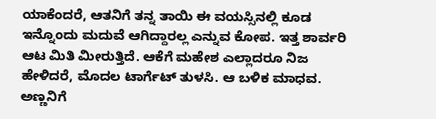ಯಾಕೆಂದರೆ, ಆತನಿಗೆ ತನ್ನ ತಾಯಿ ಈ ವಯಸ್ಸಿನಲ್ಲಿ ಕೂಡ ಇನ್ನೊಂದು ಮದುವೆ ಆಗಿದ್ದಾರಲ್ಲ ಎನ್ನುವ ಕೋಪ. ಇತ್ತ ಶಾರ್ವರಿ ಆಟ ಮಿತಿ ಮೀರುತ್ತಿದೆ. ಆಕೆಗೆ ಮಹೇಶ ಎಲ್ಲಾದರೂ ನಿಜ ಹೇಳಿದರೆ, ಮೊದಲ ಟಾರ್ಗೆಟ್ ತುಳಸಿ. ಆ ಬಳಿಕ ಮಾಧವ. ಅಣ್ಣನಿಗೆ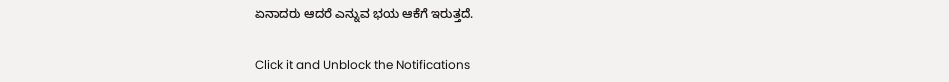ಏನಾದರು ಆದರೆ ಎನ್ನುವ ಭಯ ಆಕೆಗೆ ಇರುತ್ತದೆ.


Click it and Unblock the Notifications